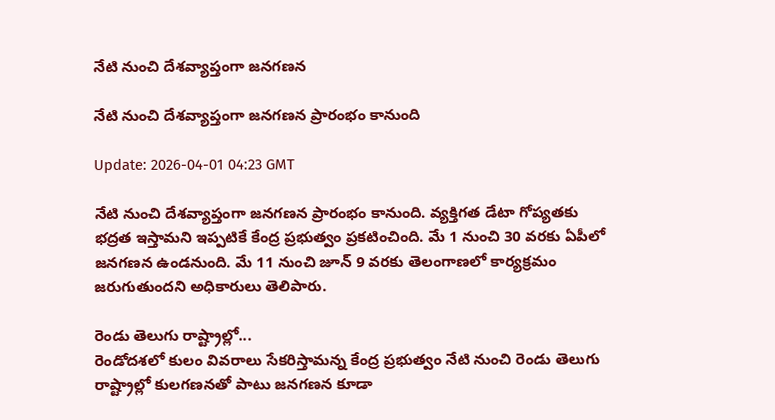నేటి నుంచి దేశవ్యాప్తంగా జనగణన

నేటి నుంచి దేశవ్యాప్తంగా జనగణన ప్రారంభం కానుంది

Update: 2026-04-01 04:23 GMT

నేటి నుంచి దేశవ్యాప్తంగా జనగణన ప్రారంభం కానుంది. వ్యక్తిగత డేటా గోప్యతకు భద్రత ఇస్తామని ఇప్పటికే కేంద్ర ప్రభుత్వం ప్రకటించింది. మే 1 నుంచి 30 వరకు ఏపీలో జనగణన ఉండనుంది. మే 11 నుంచి జూన్‌ 9 వరకు తెలంగాణలో కార్యక్రమం జరుగుతుందని అధికారులు తెలిపారు.

రెండు తెలుగు రాష్ట్రాల్లో...
రెండోదశలో కులం వివరాలు సేకరిస్తామన్న కేంద్ర ప్రభుత్వం నేటి నుంచి రెండు తెలుగు రాష్ట్రాల్లో కులగణనతో పాటు జనగణన కూడా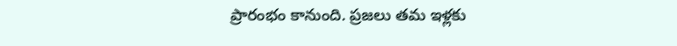ప్రారంభం కానుంది. ప్రజలు తమ ఇళ్లకు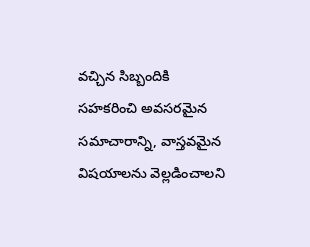వచ్చిన సిబ్బందికి సహకరించి అవసరమైన సమాచారాన్ని, వాస్తవమైన విషయాలను వెల్లడించాలని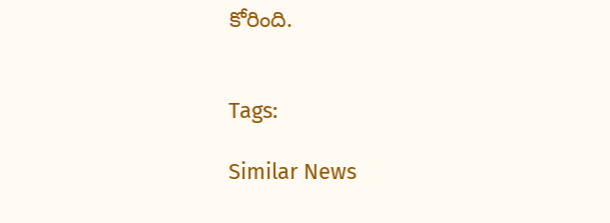కోరింది.


Tags:

Similar News